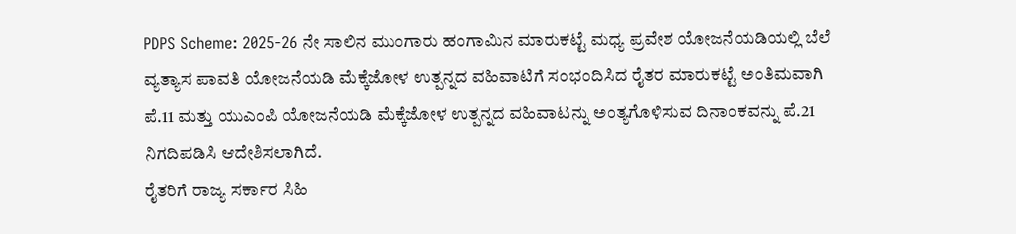PDPS Scheme: 2025-26 ನೇ ಸಾಲಿನ ಮುಂಗಾರು ಹಂಗಾಮಿನ ಮಾರುಕಟ್ಟೆ ಮಧ್ಯ ಪ್ರವೇಶ ಯೋಜನೆಯಡಿಯಲ್ಲಿ ಬೆಲೆ ವ್ಯತ್ಯಾಸ ಪಾವತಿ ಯೋಜನೆಯಡಿ ಮೆಕ್ಕೆಜೋಳ ಉತ್ಪನ್ನದ ವಹಿವಾಟಿಗೆ ಸಂಭಂದಿಸಿದ ರೈತರ ಮಾರುಕಟ್ಟೆ ಅಂತಿಮವಾಗಿ ಪೆ.11 ಮತ್ತು ಯುಎಂಪಿ ಯೋಜನೆಯಡಿ ಮೆಕ್ಕೆಜೋಳ ಉತ್ಪನ್ನದ ವಹಿವಾಟನ್ನು ಅಂತ್ಯಗೊಳಿಸುವ ದಿನಾಂಕವನ್ನು ಪೆ.21 ನಿಗದಿಪಡಿಸಿ ಆದೇಶಿಸಲಾಗಿದೆ.
ರೈತರಿಗೆ ರಾಜ್ಯ ಸರ್ಕಾರ ಸಿಹಿ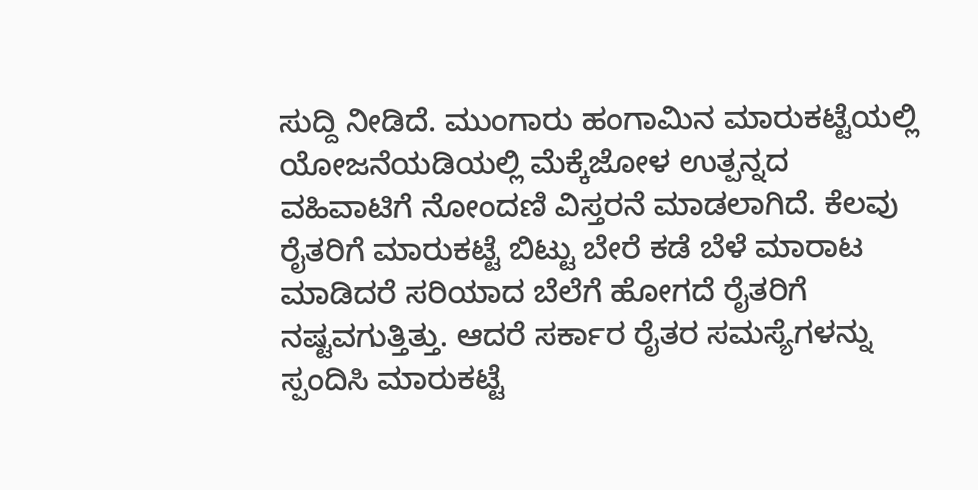ಸುದ್ದಿ ನೀಡಿದೆ. ಮುಂಗಾರು ಹಂಗಾಮಿನ ಮಾರುಕಟ್ಟೆಯಲ್ಲಿ ಯೋಜನೆಯಡಿಯಲ್ಲಿ ಮೆಕ್ಕೆಜೋಳ ಉತ್ಪನ್ನದ ವಹಿವಾಟಿಗೆ ನೋಂದಣಿ ವಿಸ್ತರನೆ ಮಾಡಲಾಗಿದೆ. ಕೆಲವು ರೈತರಿಗೆ ಮಾರುಕಟ್ಟೆ ಬಿಟ್ಟು ಬೇರೆ ಕಡೆ ಬೆಳೆ ಮಾರಾಟ ಮಾಡಿದರೆ ಸರಿಯಾದ ಬೆಲೆಗೆ ಹೋಗದೆ ರೈತರಿಗೆ ನಷ್ಟವಗುತ್ತಿತ್ತು. ಆದರೆ ಸರ್ಕಾರ ರೈತರ ಸಮಸ್ಯೆಗಳನ್ನು ಸ್ಪಂದಿಸಿ ಮಾರುಕಟ್ಟೆ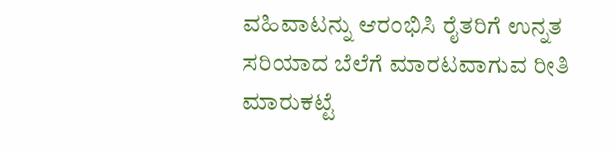ವಹಿವಾಟನ್ನು ಆರಂಭಿಸಿ ರೈತರಿಗೆ ಉನ್ನತ ಸರಿಯಾದ ಬೆಲೆಗೆ ಮಾರಟವಾಗುವ ರೀತಿ ಮಾರುಕಟ್ಟೆ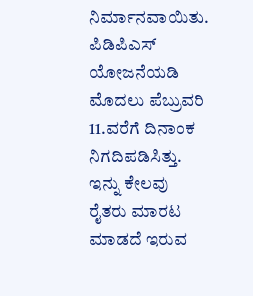ನಿರ್ಮಾನವಾಯಿತು.
ಪಿಡಿಪಿಎಸ್ ಯೋಜನೆಯಡಿ ಮೊದಲು ಪೆಬ್ರುವರಿ 11.ವರೆಗೆ ದಿನಾಂಕ ನಿಗದಿಪಡಿಸಿತ್ತು. ಇನ್ನು ಕೇಲವು ರೈತರು ಮಾರಟ ಮಾಡದೆ ಇರುವ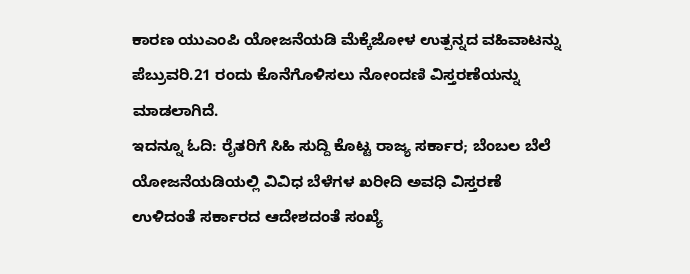ಕಾರಣ ಯುಎಂಪಿ ಯೋಜನೆಯಡಿ ಮೆಕ್ಕೆಜೋಳ ಉತ್ಪನ್ನದ ವಹಿವಾಟನ್ನು ಪೆಬ್ರುವರಿ.21 ರಂದು ಕೊನೆಗೊಳಿಸಲು ನೋಂದಣಿ ವಿಸ್ತರಣೆಯನ್ನು ಮಾಡಲಾಗಿದೆ.
ಇದನ್ನೂ ಓದಿ: ರೈತರಿಗೆ ಸಿಹಿ ಸುದ್ದಿ ಕೊಟ್ಟ ರಾಜ್ಯ ಸರ್ಕಾರ; ಬೆಂಬಲ ಬೆಲೆ ಯೋಜನೆಯಡಿಯಲ್ಲಿ ವಿವಿಧ ಬೆಳೆಗಳ ಖರೀದಿ ಅವಧಿ ವಿಸ್ತರಣೆ
ಉಳಿದಂತೆ ಸರ್ಕಾರದ ಆದೇಶದಂತೆ ಸಂಖ್ಯೆ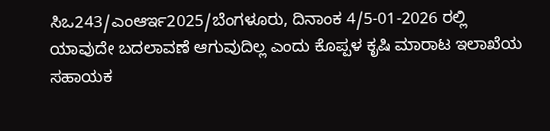ಸಿಒ243/ಎಂಆರ್ಇ2025/ಬೆಂಗಳೂರು, ದಿನಾಂಕ 4/5-01-2026 ರಲ್ಲಿ ಯಾವುದೇ ಬದಲಾವಣೆ ಆಗುವುದಿಲ್ಲ ಎಂದು ಕೊಪ್ಪಳ ಕೃಷಿ ಮಾರಾಟ ಇಲಾಖೆಯ ಸಹಾಯಕ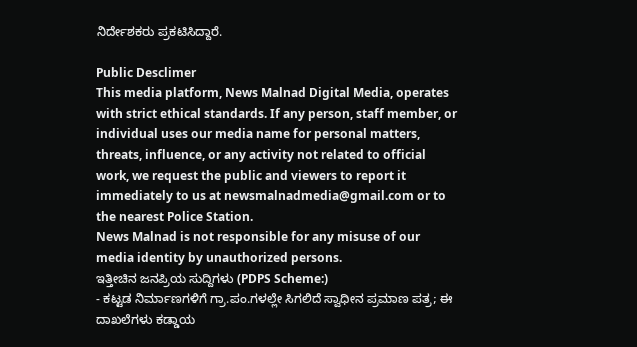ನಿರ್ದೇಶಕರು ಪ್ರಕಟಿಸಿದ್ದಾರೆ.

Public Desclimer
This media platform, News Malnad Digital Media, operates with strict ethical standards. If any person, staff member, or individual uses our media name for personal matters, threats, influence, or any activity not related to official work, we request the public and viewers to report it immediately to us at newsmalnadmedia@gmail.com or to the nearest Police Station.
News Malnad is not responsible for any misuse of our media identity by unauthorized persons.
ಇತ್ತೀಚಿನ ಜನಪ್ರಿಯ ಸುದ್ದಿಗಳು (PDPS Scheme:)
- ಕಟ್ಟಡ ನಿರ್ಮಾಣಗಳಿಗೆ ಗ್ರಾ.ಪಂ.ಗಳಲ್ಲೇ ಸಿಗಲಿದೆ ಸ್ವಾಧೀನ ಪ್ರಮಾಣ ಪತ್ರ; ಈ ದಾಖಲೆಗಳು ಕಡ್ಡಾಯ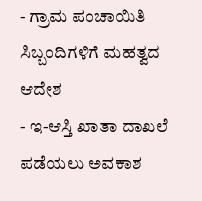- ಗ್ರಾಮ ಪಂಚಾಯಿತಿ ಸಿಬ್ಬಂದಿಗಳಿಗೆ ಮಹತ್ವದ ಆದೇಶ
- ಇ-ಆಸ್ತಿ ಖಾತಾ ದಾಖಲೆ ಪಡೆಯಲು ಅವಕಾಶ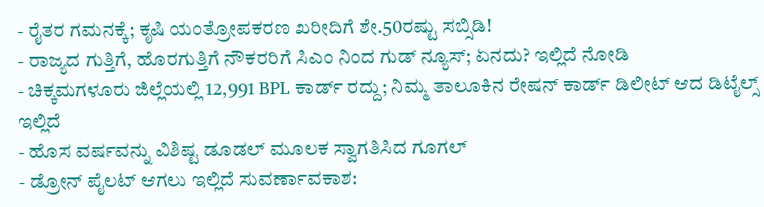- ರೈತರ ಗಮನಕ್ಕೆ; ಕೃಷಿ ಯಂತ್ರೋಪಕರಣ ಖರೀದಿಗೆ ಶೇ.50ರಷ್ಟು ಸಬ್ಸಿಡಿ!
- ರಾಜ್ಯದ ಗುತ್ತಿಗೆ, ಹೊರಗುತ್ತಿಗೆ ನೌಕರರಿಗೆ ಸಿಎಂ ನಿಂದ ಗುಡ್ ನ್ಯೂಸ್; ಏನದು? ಇಲ್ಲಿದೆ ನೋಡಿ
- ಚಿಕ್ಕಮಗಳೂರು ಜಿಲ್ಲೆಯಲ್ಲಿ 12,991 BPL ಕಾರ್ಡ್ ರದ್ದು; ನಿಮ್ಮ ತಾಲೂಕಿನ ರೇಷನ್ ಕಾರ್ಡ್ ಡಿಲೀಟ್ ಆದ ಡಿಟೈಲ್ಸ್ ಇಲ್ಲಿದೆ
- ಹೊಸ ವರ್ಷವನ್ನು ವಿಶಿಷ್ಟ ಡೂಡಲ್ ಮೂಲಕ ಸ್ವಾಗತಿಸಿದ ಗೂಗಲ್
- ಡ್ರೋನ್ ಪೈಲಟ್ ಆಗಲು ಇಲ್ಲಿದೆ ಸುವರ್ಣಾವಕಾಶ: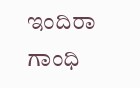ಇಂದಿರಾ ಗಾಂಧಿ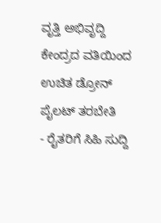ವೃತ್ತಿ ಅಭಿವೃದ್ದಿ ಕೇಂದ್ರದ ವತಿಯಿಂದ ಉಚಿತ ಡ್ರೋನ್ ಪೈಲಟ್ ತರಬೇತಿ
- ರೈತರಿಗೆ ಸಿಹಿ ಸುದ್ದಿ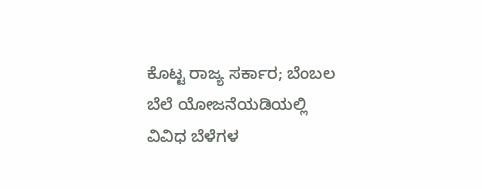ಕೊಟ್ಟ ರಾಜ್ಯ ಸರ್ಕಾರ; ಬೆಂಬಲ ಬೆಲೆ ಯೋಜನೆಯಡಿಯಲ್ಲಿ ವಿವಿಧ ಬೆಳೆಗಳ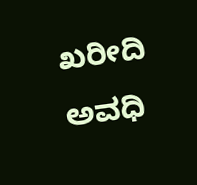ಖರೀದಿ ಅವಧಿ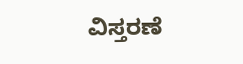ವಿಸ್ತರಣೆ